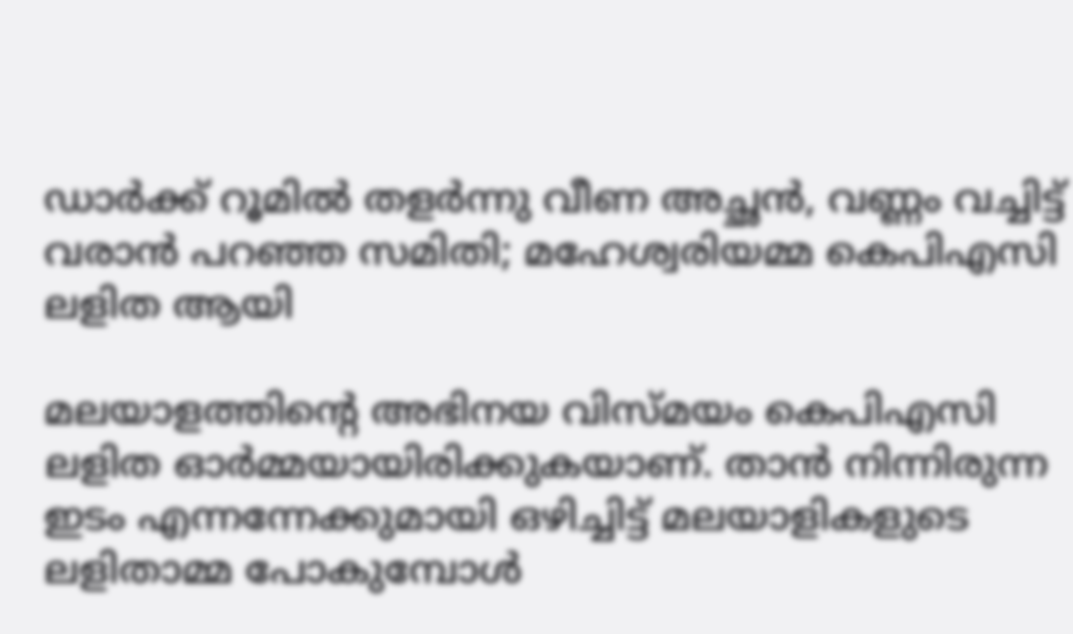ഡാര്‍ക്ക് റൂമില്‍ തളര്‍ന്നു വീണ അച്ഛന്‍, വണ്ണം വച്ചിട്ട് വരാന്‍ പറഞ്ഞ സമിതി; മഹേശ്വരിയമ്മ കെപിഎസി ലളിത ആയി

മലയാളത്തിന്റെ അഭിനയ വിസ്മയം കെപിഎസി ലളിത ഓര്‍മ്മയായിരിക്കുകയാണ്. താന്‍ നിന്നിരുന്ന ഇടം എന്നന്നേക്കുമായി ഒഴിച്ചിട്ട് മലയാളികളുടെ ലളിതാമ്മ പോകുമ്പോള്‍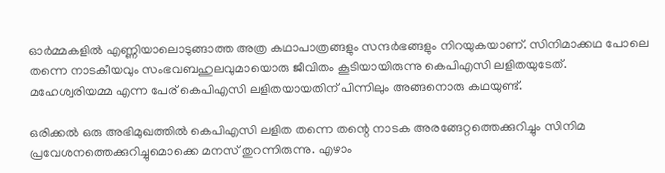ഓര്‍മ്മകളില്‍ എണ്ണിയാലൊടുങ്ങാത്ത അത്ര കഥാപാത്രങ്ങളും സന്ദര്‍ഭങ്ങളും നിറയുകയാണ്. സിനിമാക്കഥ പോലെ തന്നെ നാടകീയവും സംഭവബഹുലവുമായൊരു ജീവിതം കൂടിയായിരുന്നു കെപിഎസി ലളിതയുടേത്. മഹേശ്വരിയമ്മ എന്ന പേര് കെപിഎസി ലളിതയായതിന് പിന്നിലും അങ്ങനൊരു കഥയുണ്ട്.

ഒരിക്കല്‍ ഒരു അഭിമുഖത്തില്‍ കെപിഎസി ലളിത തന്നെ തന്റെ നാടക അരങ്ങേറ്റത്തെക്കുറിച്ചും സിനിമ പ്രവേശനത്തെക്കുറിച്ചുമൊക്കെ മനസ് തുറന്നിരുന്നു. എഴാം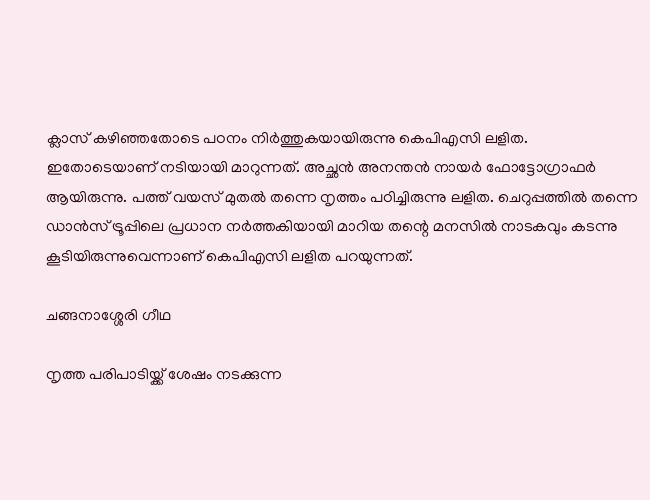ക്ലാസ് കഴിഞ്ഞതോടെ പഠനം നിര്‍ത്തുകയായിരുന്നു കെപിഎസി ലളിത. ഇതോടെയാണ് നടിയായി മാറുന്നത്. അച്ഛന്‍ അനന്തന്‍ നായര്‍ ഫോട്ടോഗ്രാഫര്‍ ആയിരുന്നു. പത്ത് വയസ് മുതല്‍ തന്നെ നൃത്തം പഠിച്ചിരുന്നു ലളിത. ചെറുപ്പത്തില്‍ തന്നെ ഡാന്‍സ് ട്രൂപ്പിലെ പ്രധാന നര്‍ത്തകിയായി മാറിയ തന്റെ മനസില്‍ നാടകവും കടന്നു കൂടിയിരുന്നുവെന്നാണ് കെപിഎസി ലളിത പറയുന്നത്.

ചങ്ങനാശ്ശേരി ഗീഥ

നൃത്ത പരിപാടിയ്ക്ക് ശേഷം നടക്കുന്ന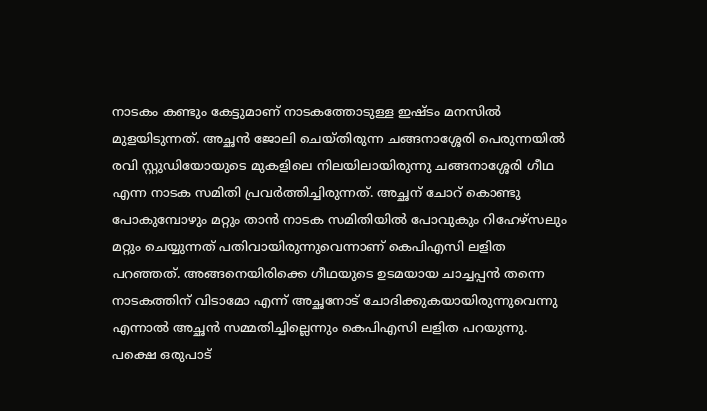നാടകം കണ്ടും കേട്ടുമാണ് നാടകത്തോടുള്ള ഇഷ്ടം മനസില്‍ മുളയിടുന്നത്. അച്ഛന്‍ ജോലി ചെയ്തിരുന്ന ചങ്ങനാശ്ശേരി പെരുന്നയില്‍ രവി സ്റ്റുഡിയോയുടെ മുകളിലെ നിലയിലായിരുന്നു ചങ്ങനാശ്ശേരി ഗീഥ എന്ന നാടക സമിതി പ്രവര്‍ത്തിച്ചിരുന്നത്. അച്ഛന് ചോറ് കൊണ്ടു പോകുമ്പോഴും മറ്റും താന്‍ നാടക സമിതിയില്‍ പോവുകും റിഹേഴ്‌സലും മറ്റും ചെയ്യുന്നത് പതിവായിരുന്നുവെന്നാണ് കെപിഎസി ലളിത പറഞ്ഞത്. അങ്ങനെയിരിക്കെ ഗീഥയുടെ ഉടമയായ ചാച്ചപ്പന്‍ തന്നെ നാടകത്തിന് വിടാമോ എന്ന് അച്ഛനോട് ചോദിക്കുകയായിരുന്നുവെന്നു എന്നാല്‍ അച്ഛന്‍ സമ്മതിച്ചില്ലെന്നും കെപിഎസി ലളിത പറയുന്നു. പക്ഷെ ഒരുപാട്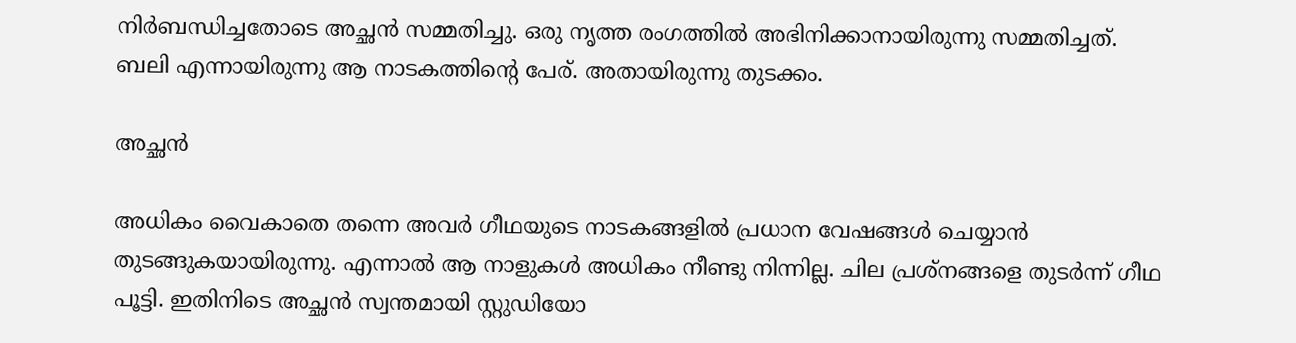നിര്‍ബന്ധിച്ചതോടെ അച്ഛന്‍ സമ്മതിച്ചു. ഒരു നൃത്ത രംഗത്തില്‍ അഭിനിക്കാനായിരുന്നു സമ്മതിച്ചത്. ബലി എന്നായിരുന്നു ആ നാടകത്തിന്റെ പേര്. അതായിരുന്നു തുടക്കം.

അച്ഛന്‍

അധികം വൈകാതെ തന്നെ അവര്‍ ഗീഥയുടെ നാടകങ്ങളില്‍ പ്രധാന വേഷങ്ങള്‍ ചെയ്യാന്‍ തുടങ്ങുകയായിരുന്നു. എന്നാല്‍ ആ നാളുകള്‍ അധികം നീണ്ടു നിന്നില്ല. ചില പ്രശ്‌നങ്ങളെ തുടര്‍ന്ന് ഗീഥ പൂട്ടി. ഇതിനിടെ അച്ഛന്‍ സ്വന്തമായി സ്റ്റുഡിയോ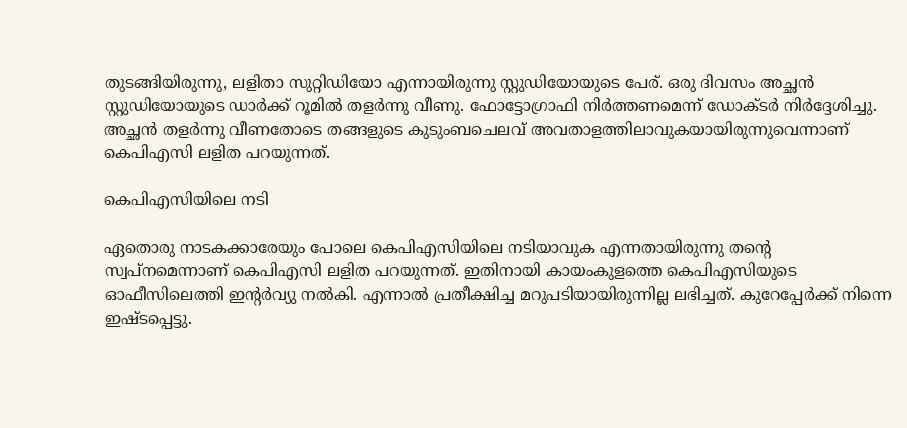തുടങ്ങിയിരുന്നു, ലളിതാ സുറ്റിഡിയോ എന്നായിരുന്നു സ്റ്റുഡിയോയുടെ പേര്. ഒരു ദിവസം അച്ഛന്‍ സ്റ്റുഡിയോയുടെ ഡാര്‍ക്ക് റൂമില്‍ തളര്‍ന്നു വീണു. ഫോട്ടോഗ്രാഫി നിര്‍ത്തണമെന്ന് ഡോക്ടര്‍ നിര്‍ദ്ദേശിച്ചു. അച്ഛന്‍ തളര്‍ന്നു വീണതോടെ തങ്ങളുടെ കുടുംബചെലവ് അവതാളത്തിലാവുകയായിരുന്നുവെന്നാണ് കെപിഎസി ലളിത പറയുന്നത്.

കെപിഎസിയിലെ നടി

ഏതൊരു നാടകക്കാരേയും പോലെ കെപിഎസിയിലെ നടിയാവുക എന്നതായിരുന്നു തന്റെ സ്വപ്‌നമെന്നാണ് കെപിഎസി ലളിത പറയുന്നത്. ഇതിനായി കായംകുളത്തെ കെപിഎസിയുടെ ഓഫീസിലെത്തി ഇന്റര്‍വ്യു നല്‍കി. എന്നാല്‍ പ്രതീക്ഷിച്ച മറുപടിയായിരുന്നില്ല ലഭിച്ചത്. കുറേപ്പേര്‍ക്ക് നിന്നെ ഇഷ്ടപ്പെട്ടു.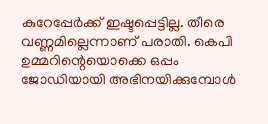കുറേപ്പേര്‍ക്ക് ഇഷ്ടപ്പെട്ടില്ല. തീരെ വണ്ണമില്ലെന്നാണ് പരാതി. കെപി ഉമ്മറിന്റെയൊക്കെ ഒപ്പം ജോഡിയായി അഭിനയിക്കുമ്പോള്‍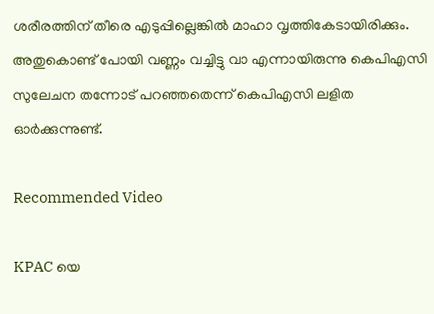ശരീരത്തിന് തീരെ എടുപ്പില്ലെങ്കില്‍ മാഹാ വൃത്തികേടായിരിക്കും. അതുകൊണ്ട് പോയി വണ്ണം വച്ചിട്ടു വാ എന്നായിരുന്നു കെപിഎസി സുലേചന തന്നോട് പറഞ്ഞതെന്ന് കെപിഎസി ലളിത ഓര്‍ക്കുന്നുണ്ട്.

Recommended Video

KPAC യെ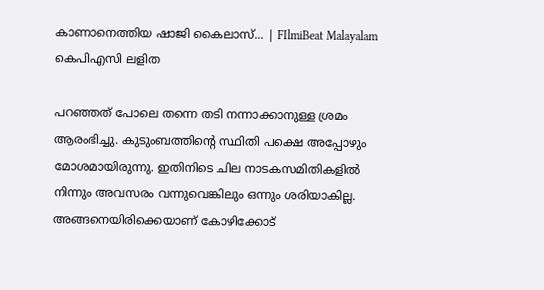കാണാനെത്തിയ ഷാജി കൈലാസ്... | FIlmiBeat Malayalam
കെപിഎസി ലളിത

പറഞ്ഞത് പോലെ തന്നെ തടി നന്നാക്കാനുള്ള ശ്രമം ആരംഭിച്ചു. കുടുംബത്തിന്റെ സ്ഥിതി പക്ഷെ അപ്പോഴും മോശമായിരുന്നു. ഇതിനിടെ ചില നാടകസമിതികളില്‍ നിന്നും അവസരം വന്നുവെങ്കിലും ഒന്നും ശരിയാകില്ല. അങ്ങനെയിരിക്കെയാണ് കോഴിക്കോട്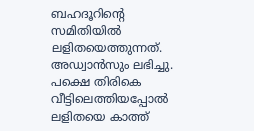ബഹദൂറിന്റെ സമിതിയില്‍ ലളിതയെത്തുന്നത്. അഡ്വാന്‍സും ലഭിച്ചു. പക്ഷെ തിരികെ വീട്ടിലെത്തിയപ്പോല്‍ ലളിതയെ കാത്ത്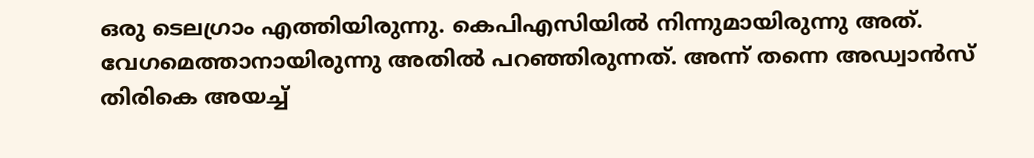ഒരു ടെലഗ്രാം എത്തിയിരുന്നു. കെപിഎസിയില്‍ നിന്നുമായിരുന്നു അത്. വേഗമെത്താനായിരുന്നു അതില്‍ പറഞ്ഞിരുന്നത്. അന്ന് തന്നെ അഡ്വാന്‍സ് തിരികെ അയച്ച്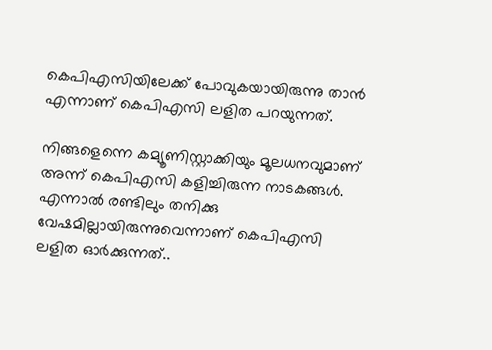കെപിഎസിയിലേക്ക് പോവുകയായിരുന്നു താന്‍ എന്നാണ് കെപിഎസി ലളിത പറയുന്നത്.

നിങ്ങളെന്നെ കമ്യൂണിസ്റ്റാക്കിയും മൂലധനവുമാണ് അന്ന് കെപിഎസി കളിച്ചിരുന്ന നാടകങ്ങള്‍. എന്നാല്‍ രണ്ടിലും തനിക്കു വേഷമില്ലായിരുന്നുവെന്നാണ് കെപിഎസി ലളിത ഓര്‍ക്കുന്നത്..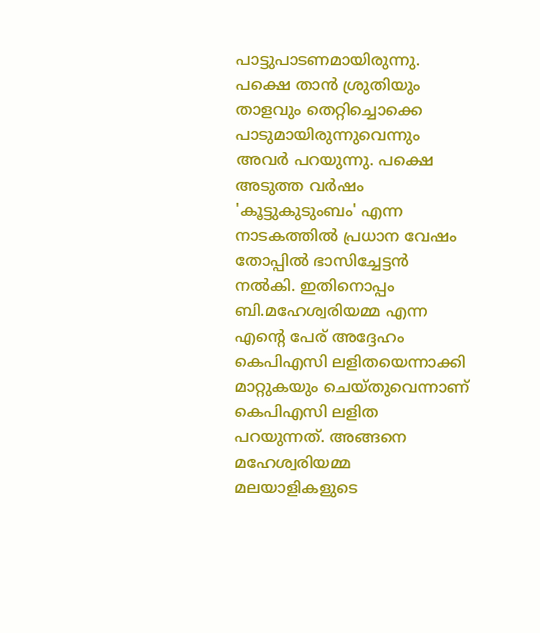പാട്ടുപാടണമായിരുന്നു. പക്ഷെ താന്‍ ശ്രുതിയും താളവും തെറ്റിച്ചൊക്കെ പാടുമായിരുന്നുവെന്നും അവര്‍ പറയുന്നു. പക്ഷെ അടുത്ത വര്‍ഷം 'കൂട്ടുകുടുംബം' എന്ന നാടകത്തില്‍ പ്രധാന വേഷം തോപ്പില്‍ ഭാസിച്ചേട്ടന്‍ നല്‍കി. ഇതിനൊപ്പം ബി.മഹേശ്വരിയമ്മ എന്ന എന്റെ പേര് അദ്ദേഹം കെപിഎസി ലളിതയെന്നാക്കി മാറ്റുകയും ചെയ്തുവെന്നാണ് കെപിഎസി ലളിത പറയുന്നത്. അങ്ങനെ മഹേശ്വരിയമ്മ മലയാളികളുടെ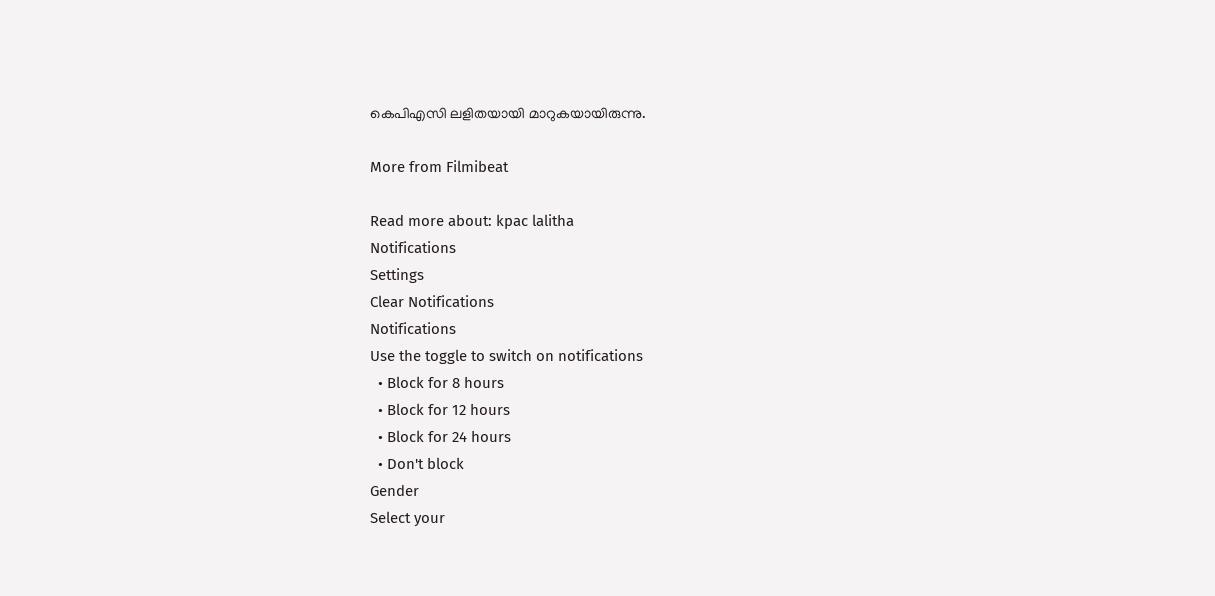കെപിഎസി ലളിതയായി മാറുകയായിരുന്നു.

More from Filmibeat

Read more about: kpac lalitha
Notifications
Settings
Clear Notifications
Notifications
Use the toggle to switch on notifications
  • Block for 8 hours
  • Block for 12 hours
  • Block for 24 hours
  • Don't block
Gender
Select your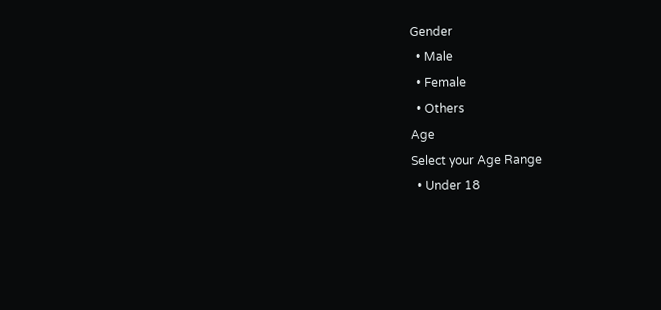Gender
  • Male
  • Female
  • Others
Age
Select your Age Range
  • Under 18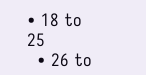• 18 to 25
  • 26 to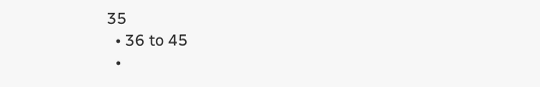35
  • 36 to 45
  •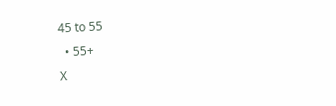45 to 55
  • 55+
X